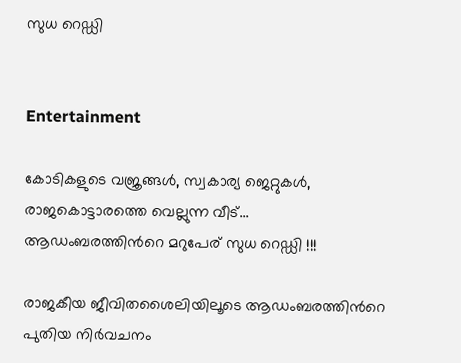സുധ റെഡ്ഡി


Entertainment

കോടികളുടെ വജ്രങ്ങള്‍, സ്വകാര്യ ജെറ്റുകള്‍, രാജകൊട്ടാരത്തെ വെല്ലുന്ന വീട്... ആഡംബരത്തിന്‍റെ മറുപേര് സുധ റെഡ്ഡി !!!

രാജകീയ ജീവിതശൈലിയിലൂടെ ആഡംബരത്തിന്‍റെ പുതിയ നിര്‍വചനം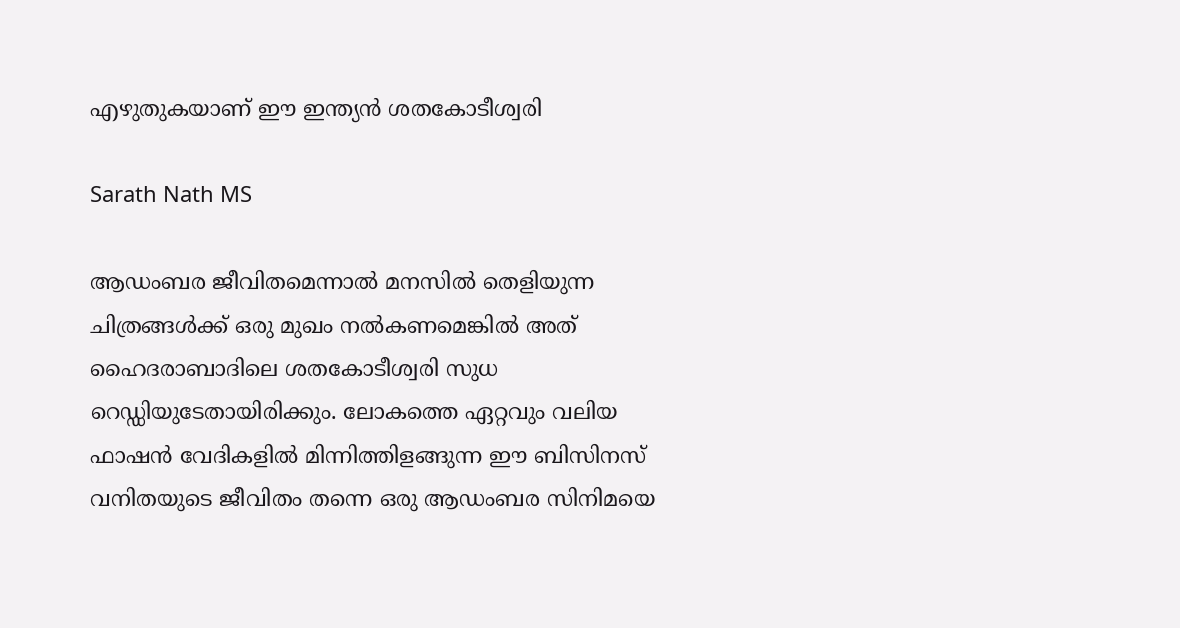എഴുതുകയാണ് ഈ ഇന്ത്യന്‍ ശതകോടീശ്വരി

Sarath Nath MS

ആഡംബര ജീവിതമെന്നാല്‍ മനസില്‍ തെളിയുന്ന ചിത്രങ്ങള്‍ക്ക് ഒരു മുഖം നല്‍കണമെങ്കില്‍ അത് ഹൈദരാബാദിലെ ശതകോടീശ്വരി സുധ റെഡ്ഡിയുടേതായിരിക്കും. ലോകത്തെ ഏറ്റവും വലിയ ഫാഷന്‍ വേദികളില്‍ മിന്നിത്തിളങ്ങുന്ന ഈ ബിസിനസ് വനിതയുടെ ജീവിതം തന്നെ ഒരു ആഡംബര സിനിമയെ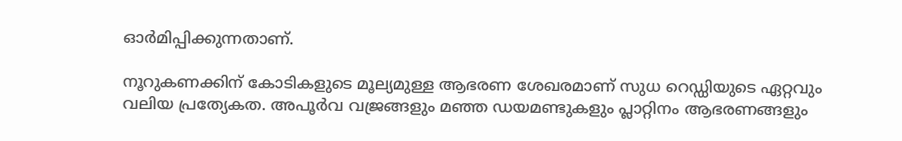ഓര്‍മിപ്പിക്കുന്നതാണ്.

നൂറുകണക്കിന് കോടികളുടെ മൂല്യമുള്ള ആഭരണ ശേഖരമാണ് സുധ റെഡ്ഡിയുടെ ഏറ്റവും വലിയ പ്രത്യേകത. അപൂര്‍വ വജ്രങ്ങളും മഞ്ഞ ഡയമണ്ടുകളും പ്ലാറ്റിനം ആഭരണങ്ങളും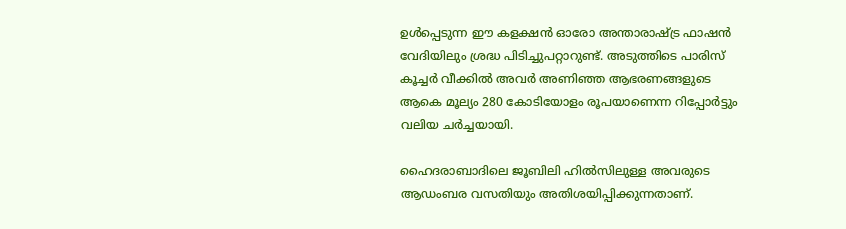ഉള്‍പ്പെടുന്ന ഈ കളക്ഷന്‍ ഓരോ അന്താരാഷ്ട്ര ഫാഷന്‍ വേദിയിലും ശ്രദ്ധ പിടിച്ചുപറ്റാറുണ്ട്. അടുത്തിടെ പാരിസ് കൂച്ചര്‍ വീക്കില്‍ അവര്‍ അണിഞ്ഞ ആഭരണങ്ങളുടെ ആകെ മൂല്യം 280 കോടിയോളം രൂപയാണെന്ന റിപ്പോര്‍ട്ടും വലിയ ചര്‍ച്ചയായി.

ഹൈദരാബാദിലെ ജൂബിലി ഹില്‍സിലുള്ള അവരുടെ ആഡംബര വസതിയും അതിശയിപ്പിക്കുന്നതാണ്.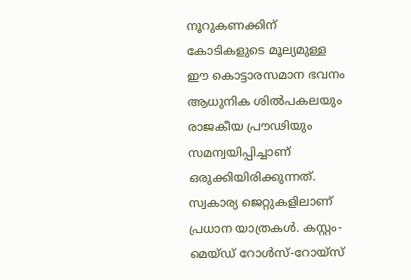നൂറുകണക്കിന് കോടികളുടെ മൂല്യമുള്ള ഈ കൊട്ടാരസമാന ഭവനം ആധുനിക ശില്‍പകലയും രാജകീയ പ്രൗഢിയും സമന്വയിപ്പിച്ചാണ് ഒരുക്കിയിരിക്കുന്നത്. സ്വകാര്യ ജെറ്റുകളിലാണ് പ്രധാന യാത്രകള്‍. കസ്റ്റം-മെയ്ഡ് റോള്‍സ്-റോയ്‌സ്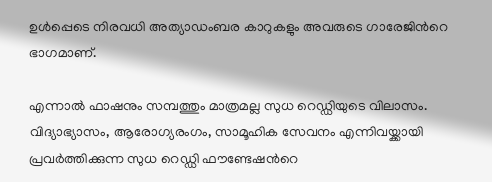ഉള്‍പ്പെടെ നിരവധി അത്യാഡംബര കാറുകളും അവരുടെ ഗാരേജിന്‍റെ ഭാഗമാണ്.

എന്നാല്‍ ഫാഷനും സമ്പത്തും മാത്രമല്ല സുധ റെഡ്ഡിയുടെ വിലാസം. വിദ്യാഭ്യാസം, ആരോഗ്യരംഗം, സാമൂഹിക സേവനം എന്നിവയ്ക്കായി പ്രവര്‍ത്തിക്കുന്ന സുധ റെഡ്ഡി ഫൗണ്ടേഷന്‍റെ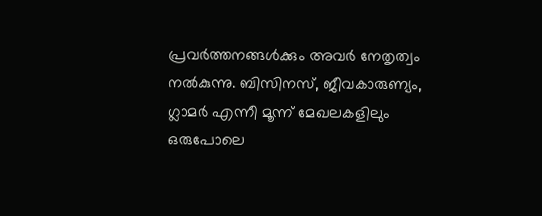പ്രവര്‍ത്തനങ്ങള്‍ക്കും അവര്‍ നേതൃത്വം നല്‍കുന്നു. ബിസിനസ്, ജീവകാരുണ്യം, ഗ്ലാമര്‍ എന്നീ മൂന്ന് മേഖലകളിലും ഒരുപോലെ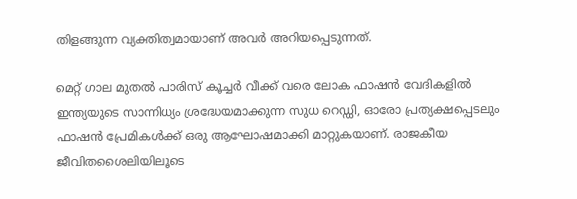തിളങ്ങുന്ന വ്യക്തിത്വമായാണ് അവര്‍ അറിയപ്പെടുന്നത്.

മെറ്റ് ഗാല മുതല്‍ പാരിസ് കൂച്ചര്‍ വീക്ക് വരെ ലോക ഫാഷന്‍ വേദികളില്‍ ഇന്ത്യയുടെ സാന്നിധ്യം ശ്രദ്ധേയമാക്കുന്ന സുധ റെഡ്ഡി, ഓരോ പ്രത്യക്ഷപ്പെടലും ഫാഷന്‍ പ്രേമികള്‍ക്ക് ഒരു ആഘോഷമാക്കി മാറ്റുകയാണ്. രാജകീയ ജീവിതശൈലിയിലൂടെ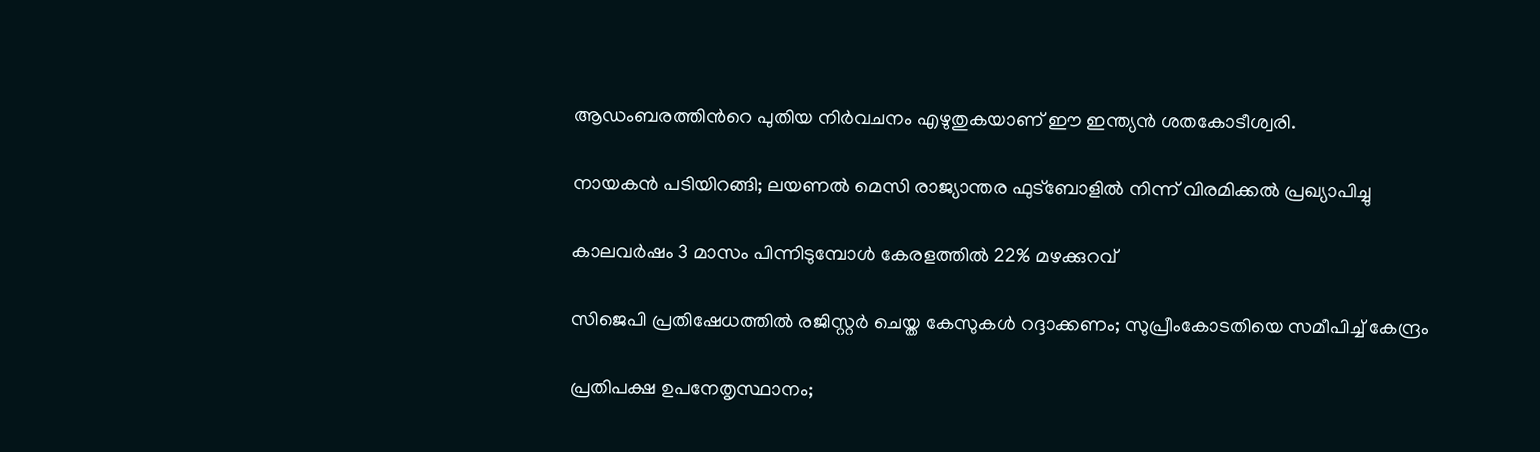ആഡംബരത്തിന്‍റെ പുതിയ നിര്‍വചനം എഴുതുകയാണ് ഈ ഇന്ത്യന്‍ ശതകോടീശ്വരി.

നായകൻ പടിയിറങ്ങി; ലയണൽ മെസി രാജ്യാന്തര ഫുട്ബോളിൽ നിന്ന് വിരമിക്കൽ പ്രഖ്യാപിച്ചു

കാലവർഷം 3 മാസം പിന്നിടുമ്പോൾ‌ കേരളത്തിൽ 22% മഴക്കുറവ്

സിജെപി പ്രതിഷേധത്തില്‍ രജിസ്റ്റര്‍ ചെയ്ത കേസുകള്‍ റദ്ദാക്കണം; സുപ്രീംകോടതിയെ സമീപിച്ച് കേന്ദ്രം

പ്രതിപക്ഷ ഉപനേതൃസ്ഥാനം;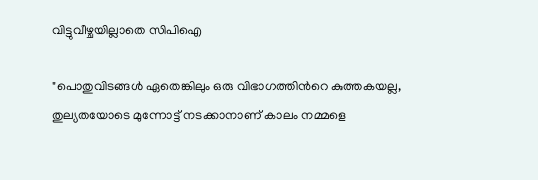വിട്ടുവീഴ്ചയില്ലാതെ സിപിഐ

"പൊതുവിടങ്ങൾ ഏതെങ്കിലും ഒരു വിഭാഗത്തിന്‍റെ കുത്തകയല്ല, തുല്യതയോടെ മുന്നോട്ട് നടക്കാനാണ് കാലം നമ്മളെ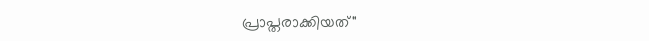പ്രാപ്തരാക്കിയത്"